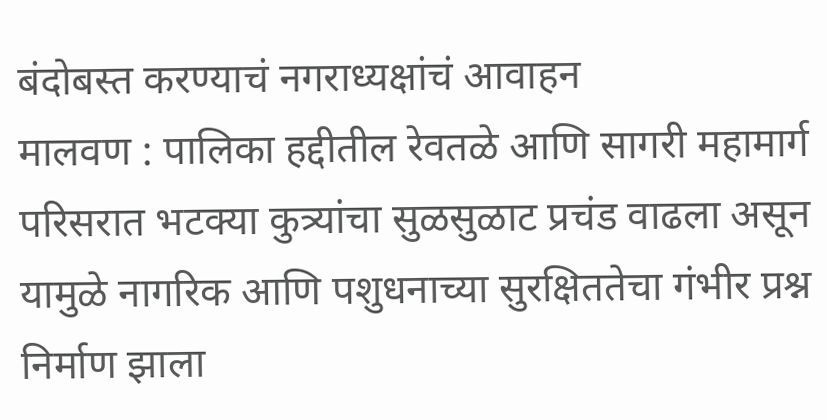बंदोबस्त करण्याचं नगराध्यक्षांचं आवाहन
मालवण : पालिका हद्दीतील रेवतळे आणि सागरी महामार्ग परिसरात भटक्या कुत्र्यांचा सुळसुळाट प्रचंड वाढला असून यामुळे नागरिक आणि पशुधनाच्या सुरक्षिततेचा गंभीर प्रश्न निर्माण झाला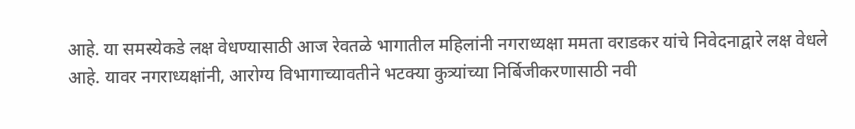आहे. या समस्येकडे लक्ष वेधण्यासाठी आज रेवतळे भागातील महिलांनी नगराध्यक्षा ममता वराडकर यांचे निवेदनाद्वारे लक्ष वेधले आहे. यावर नगराध्यक्षांनी, आरोग्य विभागाच्यावतीने भटक्या कुत्र्यांच्या निर्बिजीकरणासाठी नवी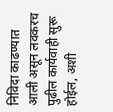निविदा काढण्यात आली असून लवकरच पुढील कार्यवाही सुरू होईल, अशी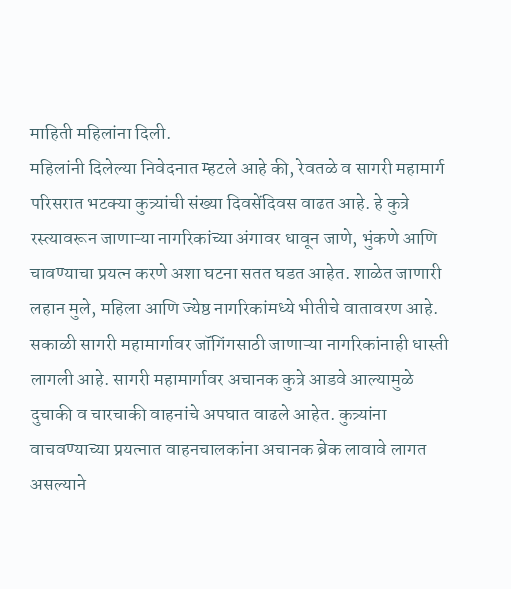माहिती महिलांना दिली.
महिलांनी दिलेल्या निवेदनात म्हटले आहे की, रेवतळे व सागरी महामार्ग परिसरात भटक्या कुत्र्यांची संख्या दिवसेंदिवस वाढत आहे. हे कुत्रे रस्त्यावरून जाणाऱ्या नागरिकांच्या अंगावर धावून जाणे, भुंकणे आणि चावण्याचा प्रयत्न करणे अशा घटना सतत घडत आहेत. शाळेत जाणारी लहान मुले, महिला आणि ज्येष्ठ नागरिकांमध्ये भीतीचे वातावरण आहे. सकाळी सागरी महामार्गावर जॉगिंगसाठी जाणाऱ्या नागरिकांनाही धास्ती लागली आहे. सागरी महामार्गावर अचानक कुत्रे आडवे आल्यामुळे दुचाकी व चारचाकी वाहनांचे अपघात वाढले आहेत. कुत्र्यांना वाचवण्याच्या प्रयत्नात वाहनचालकांना अचानक ब्रेक लावावे लागत असल्याने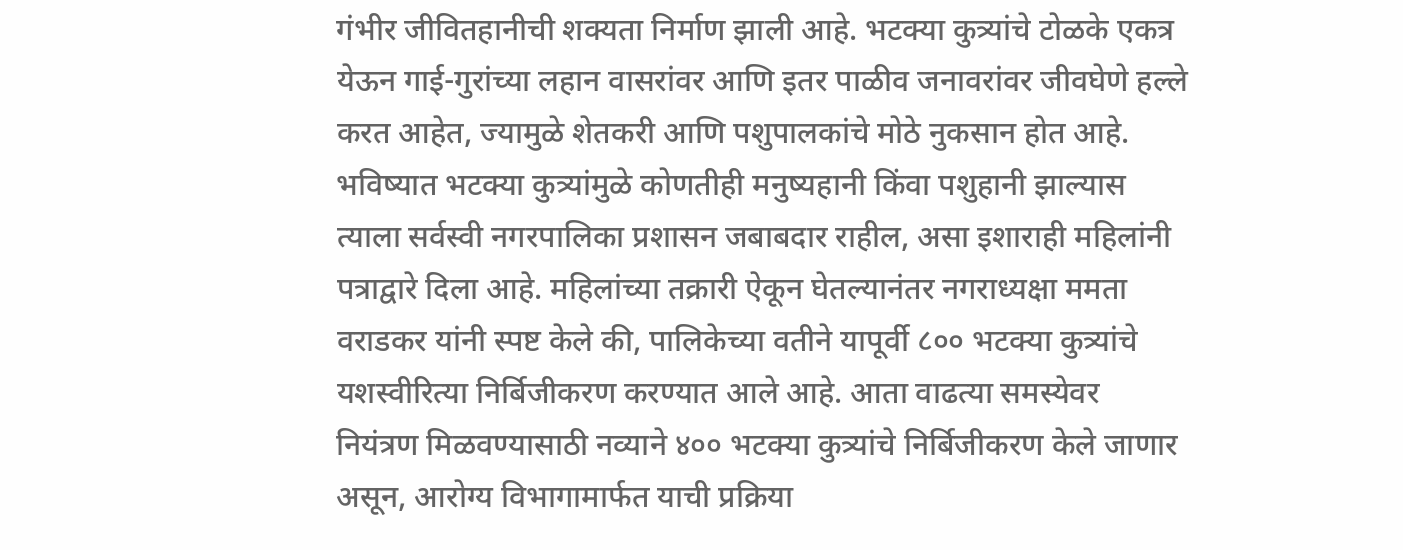गंभीर जीवितहानीची शक्यता निर्माण झाली आहे. भटक्या कुत्र्यांचे टोळके एकत्र येऊन गाई-गुरांच्या लहान वासरांवर आणि इतर पाळीव जनावरांवर जीवघेणे हल्ले करत आहेत, ज्यामुळे शेतकरी आणि पशुपालकांचे मोठे नुकसान होत आहे.
भविष्यात भटक्या कुत्र्यांमुळे कोणतीही मनुष्यहानी किंवा पशुहानी झाल्यास त्याला सर्वस्वी नगरपालिका प्रशासन जबाबदार राहील, असा इशाराही महिलांनी पत्राद्वारे दिला आहे. महिलांच्या तक्रारी ऐकून घेतल्यानंतर नगराध्यक्षा ममता वराडकर यांनी स्पष्ट केले की, पालिकेच्या वतीने यापूर्वी ८०० भटक्या कुत्र्यांचे यशस्वीरित्या निर्बिजीकरण करण्यात आले आहे. आता वाढत्या समस्येवर नियंत्रण मिळवण्यासाठी नव्याने ४०० भटक्या कुत्र्यांचे निर्बिजीकरण केले जाणार असून, आरोग्य विभागामार्फत याची प्रक्रिया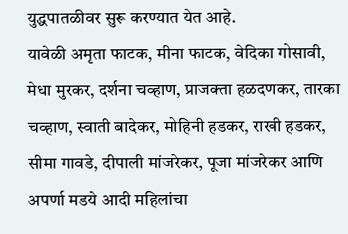युद्धपातळीवर सुरू करण्यात येत आहे.
यावेळी अमृता फाटक, मीना फाटक, वेदिका गोसावी, मेधा मुरकर, दर्शना चव्हाण, प्राजक्ता हळदणकर, तारका चव्हाण, स्वाती बादेकर, मोहिनी हडकर, राखी हडकर, सीमा गावडे, दीपाली मांजरेकर, पूजा मांजरेकर आणि अपर्णा मडये आदी महिलांचा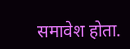समावेश होता.